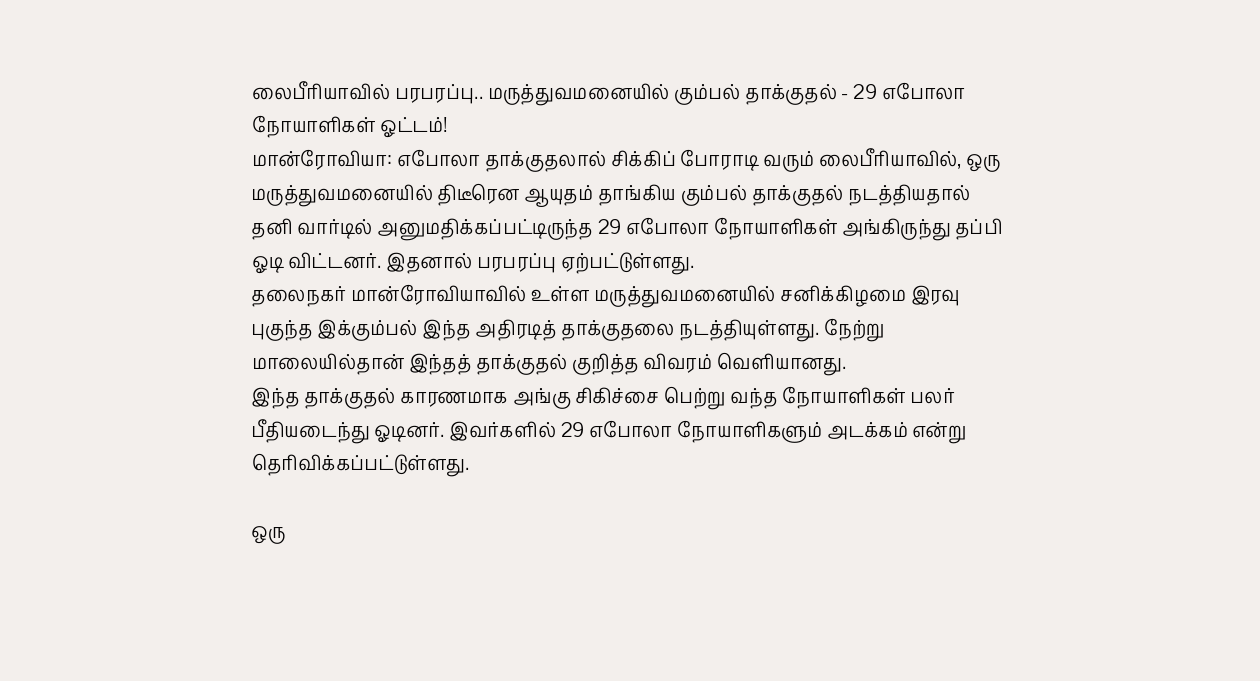லைபீரியாவில் பரபரப்பு.. மருத்துவமனையில் கும்பல் தாக்குதல் - 29 எபோலா நோயாளிகள் ஓட்டம்!
மான்ரோவியா: எபோலா தாக்குதலால் சிக்கிப் போராடி வரும் லைபீரியாவில், ஒரு மருத்துவமனையில் திடீரென ஆயுதம் தாங்கிய கும்பல் தாக்குதல் நடத்தியதால் தனி வார்டில் அனுமதிக்கப்பட்டிருந்த 29 எபோலா நோயாளிகள் அங்கிருந்து தப்பி ஓடி விட்டனர். இதனால் பரபரப்பு ஏற்பட்டுள்ளது.
தலைநகர் மான்ரோவியாவில் உள்ள மருத்துவமனையில் சனிக்கிழமை இரவு புகுந்த இக்கும்பல் இந்த அதிரடித் தாக்குதலை நடத்தியுள்ளது. நேற்று மாலையில்தான் இந்தத் தாக்குதல் குறித்த விவரம் வெளியானது.
இந்த தாக்குதல் காரணமாக அங்கு சிகிச்சை பெற்று வந்த நோயாளிகள் பலர் பீதியடைந்து ஓடினர். இவர்களில் 29 எபோலா நோயாளிகளும் அடக்கம் என்று தெரிவிக்கப்பட்டுள்ளது.

ஒரு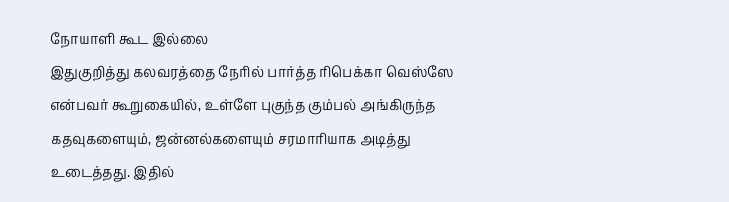நோயாளி கூட இல்லை
இதுகுறித்து கலவரத்தை நேரில் பார்த்த ரிபெக்கா வெஸ்ஸே என்பவர் கூறுகையில், உள்ளே புகுந்த கும்பல் அங்கிருந்த கதவுகளையும், ஜன்னல்களையும் சரமாரியாக அடித்து உடைத்தது. இதில்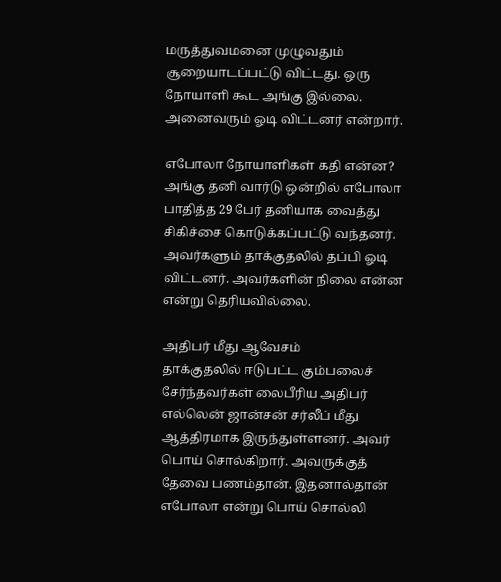மருத்துவமனை முழுவதும் சூறையாடப்பட்டு விட்டது. ஒரு நோயாளி கூட அங்கு இல்லை. அனைவரும் ஓடி விட்டனர் என்றார்.

எபோலா நோயாளிகள் கதி என்ன?
அங்கு தனி வார்டு ஒன்றில் எபோலா பாதித்த 29 பேர் தனியாக வைத்து சிகிச்சை கொடுக்கப்பட்டு வந்தனர். அவர்களும் தாக்குதலில் தப்பி ஓடி விட்டனர். அவர்களின் நிலை என்ன என்று தெரியவில்லை.

அதிபர் மீது ஆவேசம்
தாக்குதலில் ஈடுபட்ட கும்பலைச் சேர்ந்தவர்கள் லைபீரிய அதிபர் எல்லென் ஜான்சன் சர்லீப் மீது ஆத்திரமாக இருந்துள்ளனர். அவர் பொய் சொல்கிறார். அவருக்குத் தேவை பணம்தான். இதனால்தான் எபோலா என்று பொய் சொல்லி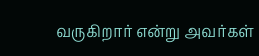வருகிறார் என்று அவர்கள்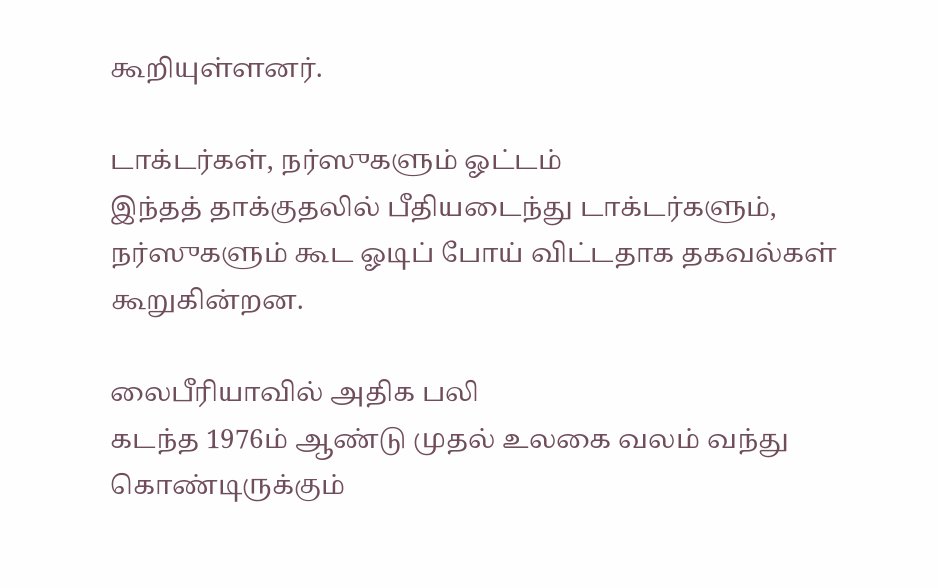கூறியுள்ளனர்.

டாக்டர்கள், நர்ஸுகளும் ஓட்டம்
இந்தத் தாக்குதலில் பீதியடைந்து டாக்டர்களும், நர்ஸுகளும் கூட ஓடிப் போய் விட்டதாக தகவல்கள் கூறுகின்றன.

லைபீரியாவில் அதிக பலி
கடந்த 1976ம் ஆண்டு முதல் உலகை வலம் வந்து கொண்டிருக்கும்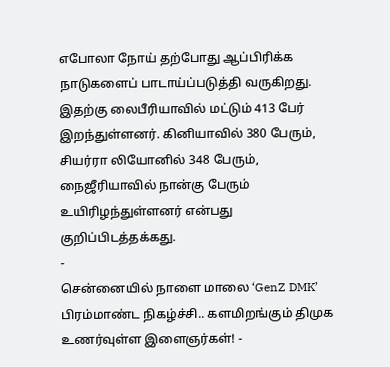எபோலா நோய் தற்போது ஆப்பிரிக்க நாடுகளைப் பாடாய்ப்படுத்தி வருகிறது. இதற்கு லைபீரியாவில் மட்டும் 413 பேர் இறந்துள்ளனர். கினியாவில் 380 பேரும், சியர்ரா லியோனில் 348 பேரும், நைஜீரியாவில் நான்கு பேரும் உயிரிழந்துள்ளனர் என்பது குறிப்பிடத்தக்கது.
-
சென்னையில் நாளை மாலை ‘GenZ DMK’ பிரம்மாண்ட நிகழ்ச்சி.. களமிறங்கும் திமுக உணர்வுள்ள இளைஞர்கள்! -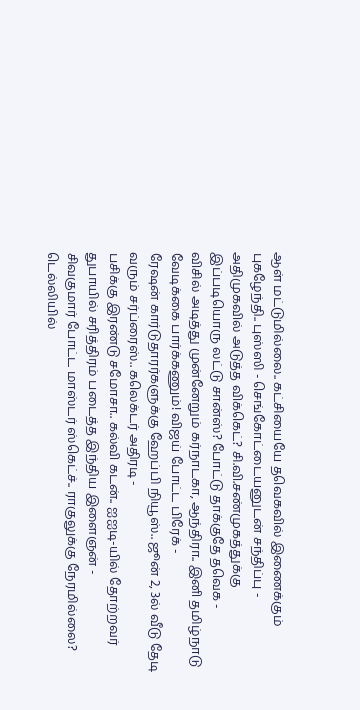ஆள் மட்டுமில்லை.. கட்சியையே தவெகவில் இணைக்கும் புகழேந்தி.. புஸ்ஸி - செங்கோட்டையனுடன் சந்திப்பு -
அதிமுகவில் அடுத்த விக்கெட்? சி.வி.சண்முகத்துக்கு இப்படியொரு லட்டு சான்ஸ்? போட்டு தாக்குதே தவெக -
விசில் அடித்து முன்னேறும் கர்நாடகா, ஆந்திரா.. இனி தமிழ்நாடு வேடிக்கை பார்க்கணும்! விஜய் போட்ட பிரேக் -
ரேஷன் கார்டுதாரர்களுக்கு ஹேப்பி நியூஸ்.. ஜூன் 2, 3ல் வீடு தேடி வரும் சர்ப்ரைஸ்.. கலெக்டர் அதிரடி -
பசிக்கு இரண்டு சமோசா.. கல்வி கடன்.. ஐஐடி-யில் தோற்றவர் துபாயில் சரித்திரம் படைத்த இந்திய இளைஞன் -
சிவகுமார் போட்ட மாஸ்டர் ஸ்கெட்ச்.. ராகுலுக்கு நேரமில்லை? டெல்லியில்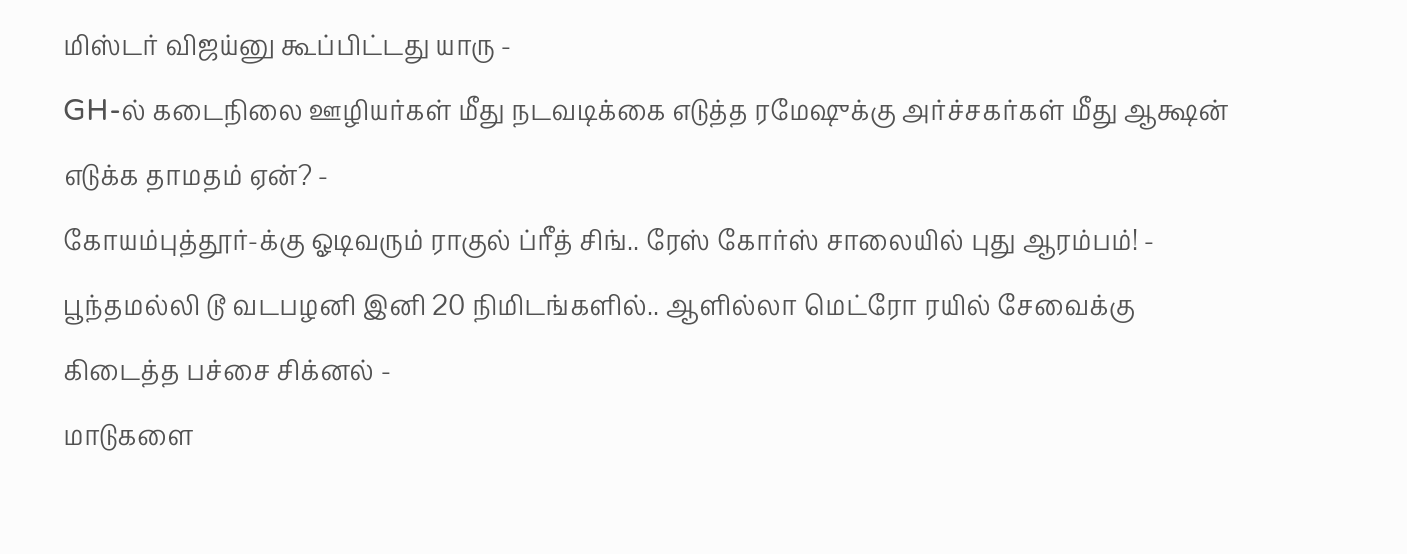மிஸ்டர் விஜய்னு கூப்பிட்டது யாரு -
GH-ல் கடைநிலை ஊழியர்கள் மீது நடவடிக்கை எடுத்த ரமேஷுக்கு அர்ச்சகர்கள் மீது ஆக்ஷன் எடுக்க தாமதம் ஏன்? -
கோயம்புத்தூர்-க்கு ஓடிவரும் ராகுல் ப்ரீத் சிங்.. ரேஸ் கோர்ஸ் சாலையில் புது ஆரம்பம்! -
பூந்தமல்லி டூ வடபழனி இனி 20 நிமிடங்களில்.. ஆளில்லா மெட்ரோ ரயில் சேவைக்கு கிடைத்த பச்சை சிக்னல் -
மாடுகளை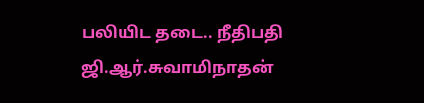பலியிட தடை.. நீதிபதி ஜி.ஆர்.சுவாமிநாதன்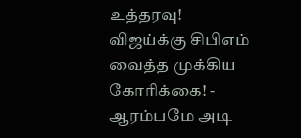உத்தரவு! விஜய்க்கு சிபிஎம் வைத்த முக்கிய கோரிக்கை! -
ஆரம்பமே அடி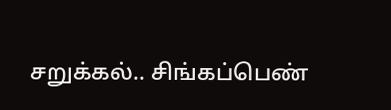சறுக்கல்.. சிங்கப்பெண்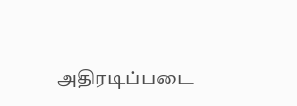அதிரடிப்படை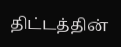திட்டத்தின்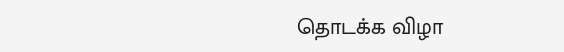தொடக்க விழா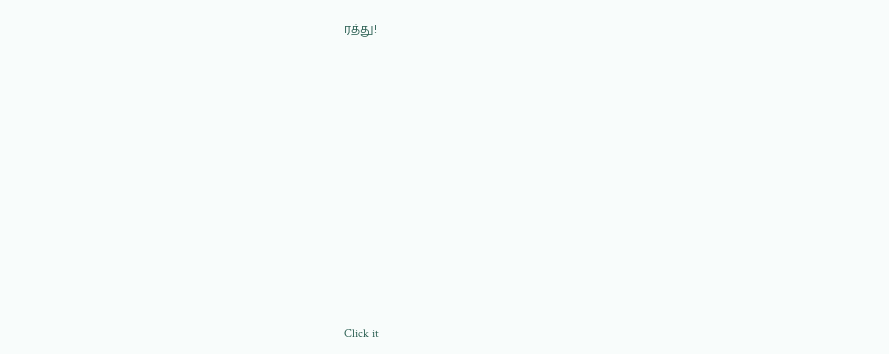ரத்து!












Click it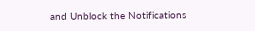and Unblock the Notifications